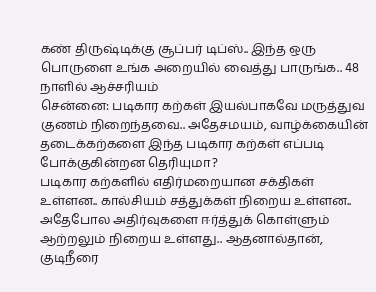கண் திருஷ்டிக்கு சூப்பர் டிப்ஸ்.. இந்த ஒரு பொருளை உங்க அறையில் வைத்து பாருங்க.. 48 நாளில் ஆச்சரியம்
சென்னை: படிகார கற்கள் இயல்பாகவே மருத்துவ குணம் நிறைந்தவை.. அதேசமயம், வாழ்க்கையின் தடைக்கற்களை இந்த படிகார கற்கள் எப்படி போக்குகின்றன தெரியுமா?
படிகார கற்களில் எதிர்மறையான சக்திகள் உள்ளன.. கால்சியம் சத்துக்கள் நிறைய உள்ளன.. அதேபோல அதிர்வுகளை ஈர்த்துக் கொள்ளும் ஆற்றலும் நிறைய உள்ளது.. ஆதனால்தான், குடிநீரை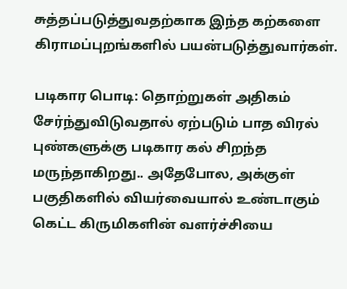சுத்தப்படுத்துவதற்காக இந்த கற்களை கிராமப்புறங்களில் பயன்படுத்துவார்கள்.

படிகார பொடி: தொற்றுகள் அதிகம் சேர்ந்துவிடுவதால் ஏற்படும் பாத விரல் புண்களுக்கு படிகார கல் சிறந்த மருந்தாகிறது.. அதேபோல, அக்குள் பகுதிகளில் வியர்வையால் உண்டாகும் கெட்ட கிருமிகளின் வளர்ச்சியை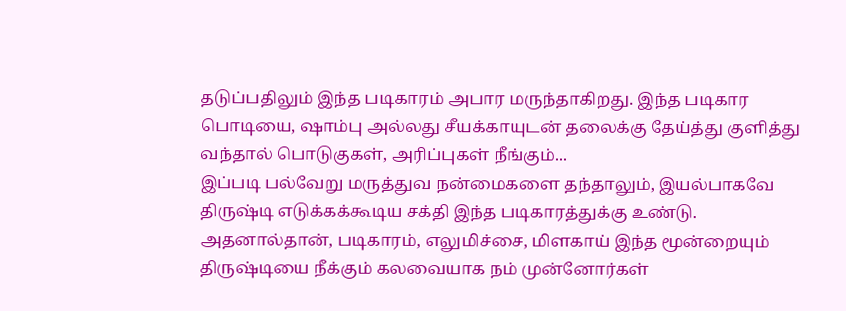தடுப்பதிலும் இந்த படிகாரம் அபார மருந்தாகிறது. இந்த படிகார பொடியை, ஷாம்பு அல்லது சீயக்காயுடன் தலைக்கு தேய்த்து குளித்து வந்தால் பொடுகுகள், அரிப்புகள் நீங்கும்...
இப்படி பல்வேறு மருத்துவ நன்மைகளை தந்தாலும், இயல்பாகவே திருஷ்டி எடுக்கக்கூடிய சக்தி இந்த படிகாரத்துக்கு உண்டு. அதனால்தான், படிகாரம், எலுமிச்சை, மிளகாய் இந்த மூன்றையும் திருஷ்டியை நீக்கும் கலவையாக நம் முன்னோர்கள்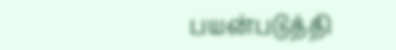பயன்படுத்தி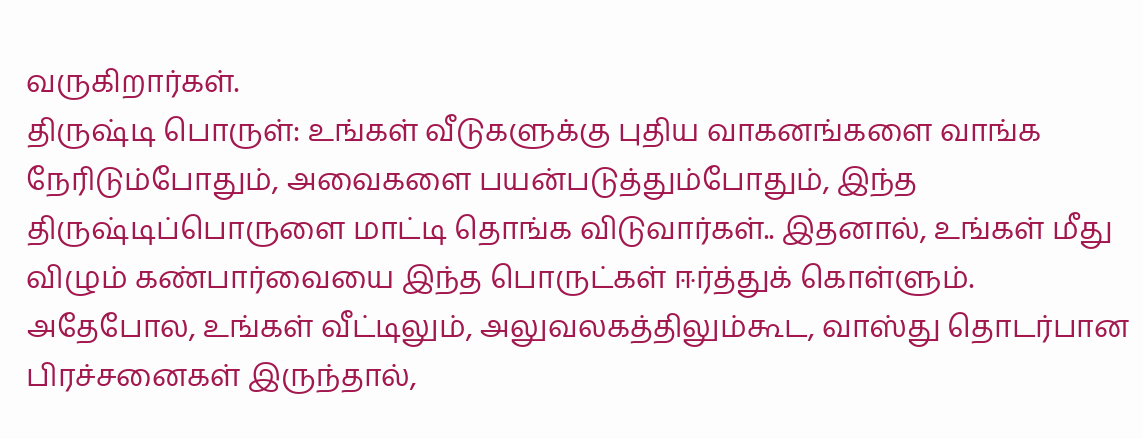வருகிறார்கள்.
திருஷ்டி பொருள்: உங்கள் வீடுகளுக்கு புதிய வாகனங்களை வாங்க நேரிடும்போதும், அவைகளை பயன்படுத்தும்போதும், இந்த திருஷ்டிப்பொருளை மாட்டி தொங்க விடுவார்கள்.. இதனால், உங்கள் மீது விழும் கண்பார்வையை இந்த பொருட்கள் ஈர்த்துக் கொள்ளும்.
அதேபோல, உங்கள் வீட்டிலும், அலுவலகத்திலும்கூட, வாஸ்து தொடர்பான பிரச்சனைகள் இருந்தால்,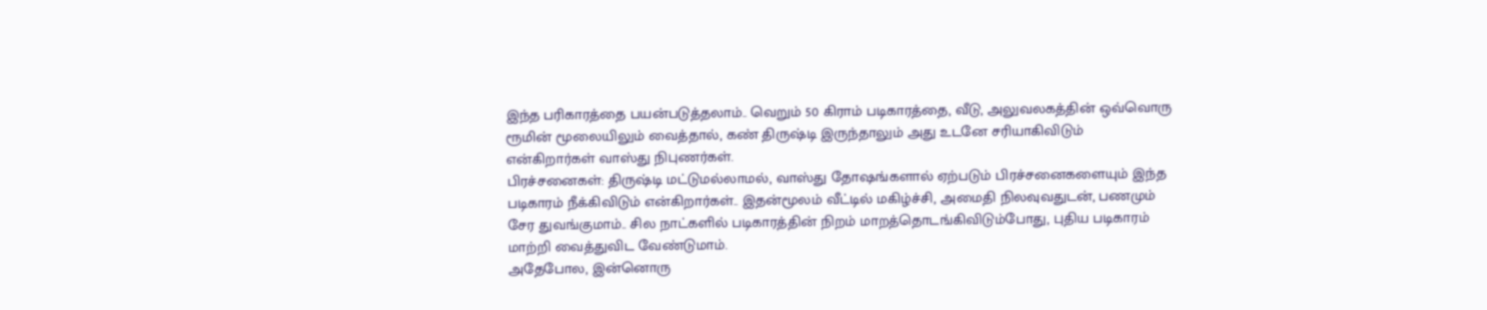இந்த பரிகாரத்தை பயன்படுத்தலாம்.. வெறும் 50 கிராம் படிகாரத்தை, வீடு, அலுவலகத்தின் ஒவ்வொரு ரூமின் மூலையிலும் வைத்தால், கண் திருஷ்டி இருந்தாலும் அது உடனே சரியாகிவிடும் என்கிறார்கள் வாஸ்து நிபுணர்கள்.
பிரச்சனைகள்: திருஷ்டி மட்டுமல்லாமல், வாஸ்து தோஷங்களால் ஏற்படும் பிரச்சனைகளையும் இந்த படிகாரம் நீக்கிவிடும் என்கிறார்கள்.. இதன்மூலம் வீட்டில் மகிழ்ச்சி, அமைதி நிலவுவதுடன், பணமும் சேர துவங்குமாம்.. சில நாட்களில் படிகாரத்தின் நிறம் மாறத்தொடங்கிவிடும்போது, புதிய படிகாரம் மாற்றி வைத்துவிட வேண்டுமாம்.
அதேபோல, இன்னொரு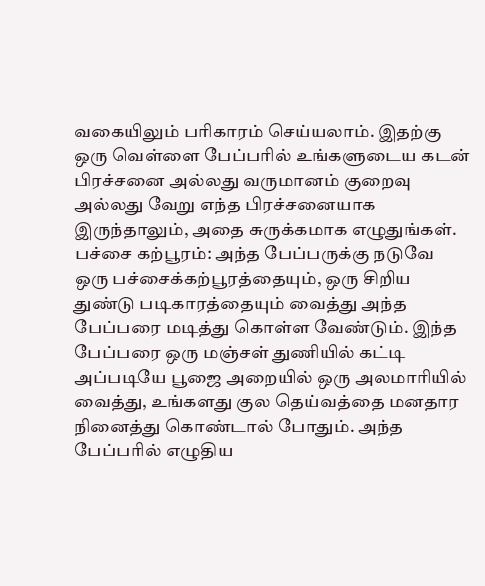வகையிலும் பரிகாரம் செய்யலாம். இதற்கு ஒரு வெள்ளை பேப்பரில் உங்களுடைய கடன் பிரச்சனை அல்லது வருமானம் குறைவு அல்லது வேறு எந்த பிரச்சனையாக இருந்தாலும், அதை சுருக்கமாக எழுதுங்கள்.
பச்சை கற்பூரம்: அந்த பேப்பருக்கு நடுவே ஒரு பச்சைக்கற்பூரத்தையும், ஒரு சிறிய துண்டு படிகாரத்தையும் வைத்து அந்த பேப்பரை மடித்து கொள்ள வேண்டும். இந்த பேப்பரை ஒரு மஞ்சள் துணியில் கட்டி அப்படியே பூஜை அறையில் ஒரு அலமாரியில் வைத்து, உங்களது குல தெய்வத்தை மனதார நினைத்து கொண்டால் போதும். அந்த பேப்பரில் எழுதிய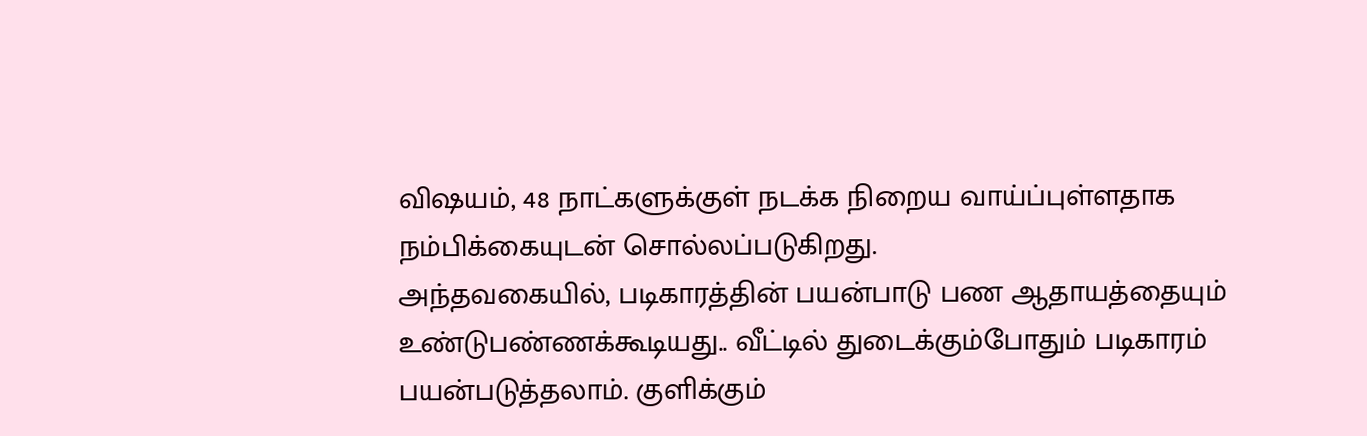விஷயம், 48 நாட்களுக்குள் நடக்க நிறைய வாய்ப்புள்ளதாக நம்பிக்கையுடன் சொல்லப்படுகிறது.
அந்தவகையில், படிகாரத்தின் பயன்பாடு பண ஆதாயத்தையும் உண்டுபண்ணக்கூடியது.. வீட்டில் துடைக்கும்போதும் படிகாரம் பயன்படுத்தலாம். குளிக்கும்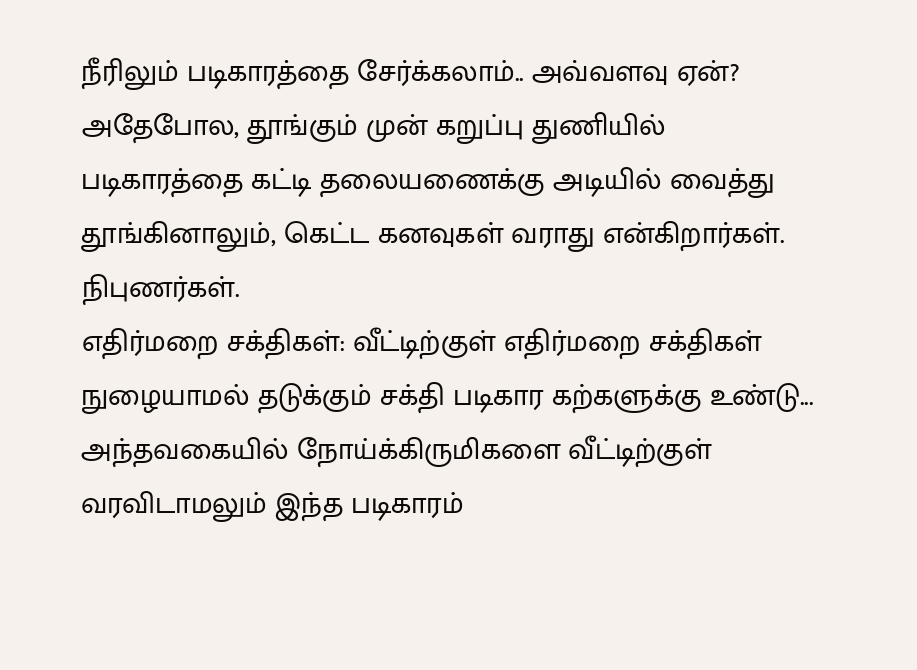நீரிலும் படிகாரத்தை சேர்க்கலாம்.. அவ்வளவு ஏன்? அதேபோல, தூங்கும் முன் கறுப்பு துணியில் படிகாரத்தை கட்டி தலையணைக்கு அடியில் வைத்து தூங்கினாலும், கெட்ட கனவுகள் வராது என்கிறார்கள். நிபுணர்கள்.
எதிர்மறை சக்திகள்: வீட்டிற்குள் எதிர்மறை சக்திகள் நுழையாமல் தடுக்கும் சக்தி படிகார கற்களுக்கு உண்டு... அந்தவகையில் நோய்க்கிருமிகளை வீட்டிற்குள் வரவிடாமலும் இந்த படிகாரம்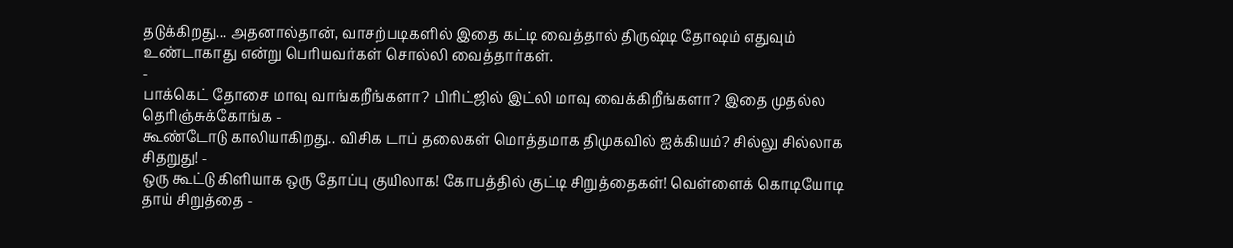தடுக்கிறது... அதனால்தான், வாசற்படிகளில் இதை கட்டி வைத்தால் திருஷ்டி தோஷம் எதுவும் உண்டாகாது என்று பெரியவர்கள் சொல்லி வைத்தார்கள்.
-
பாக்கெட் தோசை மாவு வாங்கறீங்களா? பிரிட்ஜில் இட்லி மாவு வைக்கிறீங்களா? இதை முதல்ல தெரிஞ்சுக்கோங்க -
கூண்டோடு காலியாகிறது.. விசிக டாப் தலைகள் மொத்தமாக திமுகவில் ஐக்கியம்? சில்லு சில்லாக சிதறுது! -
ஒரு கூட்டு கிளியாக ஒரு தோப்பு குயிலாக! கோபத்தில் குட்டி சிறுத்தைகள்! வெள்ளைக் கொடியோடி தாய் சிறுத்தை -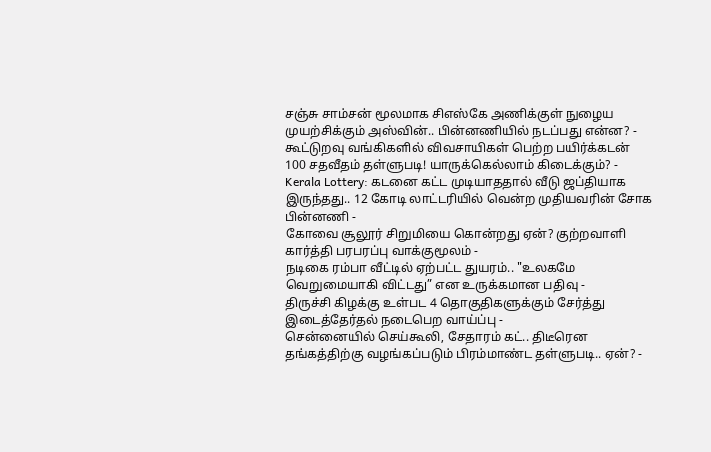சஞ்சு சாம்சன் மூலமாக சிஎஸ்கே அணிக்குள் நுழைய முயற்சிக்கும் அஸ்வின்.. பின்னணியில் நடப்பது என்ன? -
கூட்டுறவு வங்கிகளில் விவசாயிகள் பெற்ற பயிர்க்கடன் 100 சதவீதம் தள்ளுபடி! யாருக்கெல்லாம் கிடைக்கும்? -
Kerala Lottery: கடனை கட்ட முடியாததால் வீடு ஜப்தியாக இருந்தது.. 12 கோடி லாட்டரியில் வென்ற முதியவரின் சோக பின்னணி -
கோவை சூலூர் சிறுமியை கொன்றது ஏன்? குற்றவாளி கார்த்தி பரபரப்பு வாக்குமூலம் -
நடிகை ரம்பா வீட்டில் ஏற்பட்ட துயரம்.. "உலகமே வெறுமையாகி விட்டது” என உருக்கமான பதிவு -
திருச்சி கிழக்கு உள்பட 4 தொகுதிகளுக்கும் சேர்த்து இடைத்தேர்தல் நடைபெற வாய்ப்பு -
சென்னையில் செய்கூலி, சேதாரம் கட்.. திடீரென தங்கத்திற்கு வழங்கப்படும் பிரம்மாண்ட தள்ளுபடி.. ஏன்? -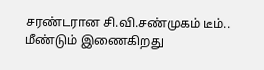சரண்டரான சி.வி.சண்முகம் டீம்.. மீண்டும் இணைகிறது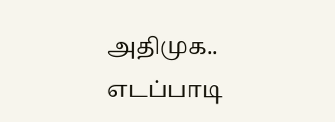அதிமுக.. எடப்பாடி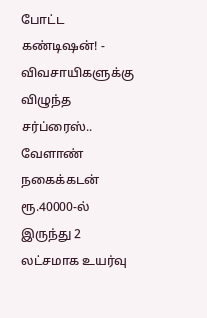போட்ட கண்டிஷன்! -
விவசாயிகளுக்கு விழுந்த சர்ப்ரைஸ்.. வேளாண் நகைக்கடன் ரூ.40000-ல் இருந்து 2 லட்சமாக உயர்வு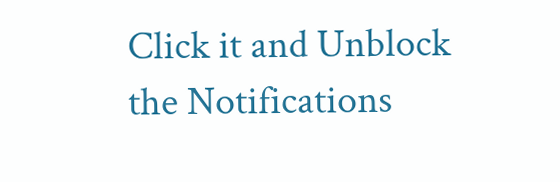Click it and Unblock the Notifications